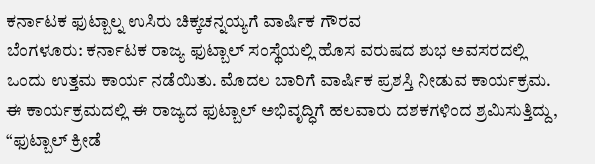ಕರ್ನಾಟಕ ಫುಟ್ಬಾಲ್ನ ಉಸಿರು ಚಿಕ್ಕಚನ್ನಯ್ಯಗೆ ವಾರ್ಷಿಕ ಗೌರವ
ಬೆಂಗಳೂರು: ಕರ್ನಾಟಕ ರಾಜ್ಯ ಫುಟ್ಬಾಲ್ ಸಂಸ್ಥೆಯಲ್ಲಿ ಹೊಸ ವರುಷದ ಶುಭ ಅವಸರದಲ್ಲಿ ಒಂದು ಉತ್ತಮ ಕಾರ್ಯ ನಡೆಯಿತು. ಮೊದಲ ಬಾರಿಗೆ ವಾರ್ಷಿಕ ಪ್ರಶಸ್ತಿ ನೀಡುವ ಕಾರ್ಯಕ್ರಮ. ಈ ಕಾರ್ಯಕ್ರಮದಲ್ಲಿ ಈ ರಾಜ್ಯದ ಫುಟ್ಬಾಲ್ ಅಭಿವೃದ್ಧಿಗೆ ಹಲವಾರು ದಶಕಗಳಿಂದ ಶ್ರಮಿಸುತ್ತಿದ್ದು, “ಫುಟ್ಬಾಲ್ ಕ್ರೀಡೆ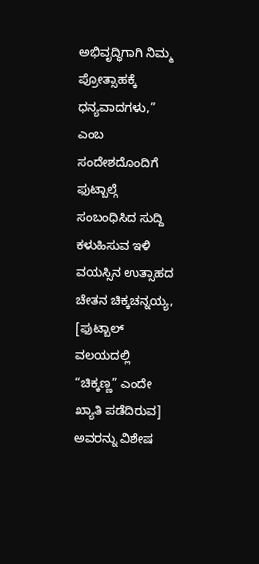ಅಭಿವೃದ್ಧಿಗಾಗಿ ನಿಮ್ಮ ಪ್ರೋತ್ಸಾಹಕ್ಕೆ ಧನ್ಯವಾದಗಳು,” ಎಂಬ ಸಂದೇಶದೊಂದಿಗೆ ಫುಟ್ಬಾಲ್ಗೆ ಸಂಬಂಧಿಸಿದ ಸುದ್ದಿ ಕಳುಹಿಸುವ ಇಳಿ ವಯಸ್ಸಿನ ಉತ್ಸಾಹದ ಚೇತನ ಚಿಕ್ಕಚನ್ನಯ್ಯ, [ಫುಟ್ಬಾಲ್ ವಲಯದಲ್ಲಿ “ಚಿಕ್ಕಣ್ಣ” ಎಂದೇ ಖ್ಯಾತಿ ಪಡೆದಿರುವ] ಅವರನ್ನು ವಿಶೇಷ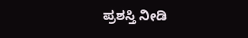ಪ್ರಶಸ್ತಿ ನೀಡಿ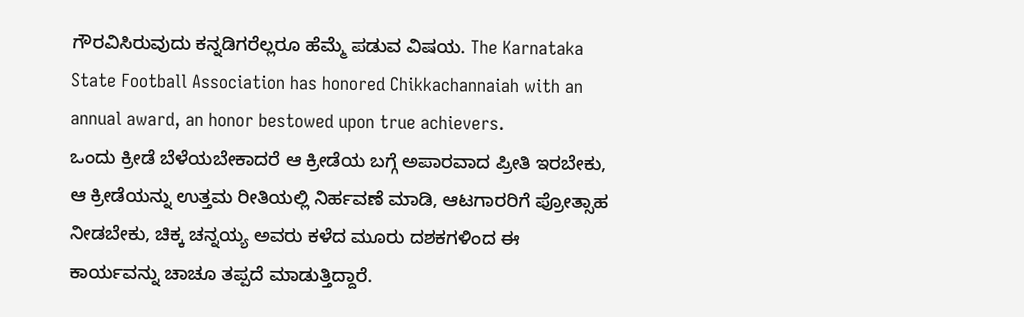ಗೌರವಿಸಿರುವುದು ಕನ್ನಡಿಗರೆಲ್ಲರೂ ಹೆಮ್ಮೆ ಪಡುವ ವಿಷಯ. The Karnataka State Football Association has honored Chikkachannaiah with an annual award, an honor bestowed upon true achievers.
ಒಂದು ಕ್ರೀಡೆ ಬೆಳೆಯಬೇಕಾದರೆ ಆ ಕ್ರೀಡೆಯ ಬಗ್ಗೆ ಅಪಾರವಾದ ಪ್ರೀತಿ ಇರಬೇಕು, ಆ ಕ್ರೀಡೆಯನ್ನು ಉತ್ತಮ ರೀತಿಯಲ್ಲಿ ನಿರ್ಹವಣೆ ಮಾಡಿ, ಆಟಗಾರರಿಗೆ ಪ್ರೋತ್ಸಾಹ ನೀಡಬೇಕು, ಚಿಕ್ಕ ಚನ್ನಯ್ಯ ಅವರು ಕಳೆದ ಮೂರು ದಶಕಗಳಿಂದ ಈ ಕಾರ್ಯವನ್ನು ಚಾಚೂ ತಪ್ಪದೆ ಮಾಡುತ್ತಿದ್ದಾರೆ.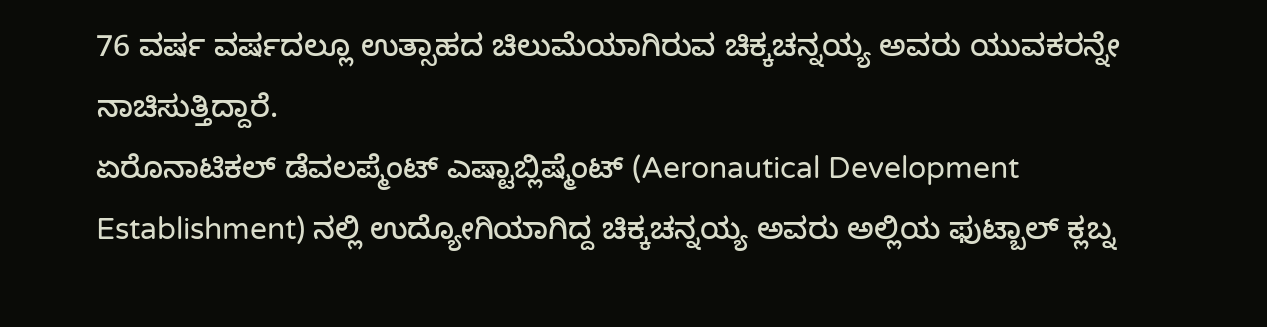76 ವರ್ಷ ವರ್ಷದಲ್ಲೂ ಉತ್ಸಾಹದ ಚಿಲುಮೆಯಾಗಿರುವ ಚಿಕ್ಕಚನ್ನಯ್ಯ ಅವರು ಯುವಕರನ್ನೇ ನಾಚಿಸುತ್ತಿದ್ದಾರೆ.
ಏರೊನಾಟಿಕಲ್ ಡೆವಲಪ್ಮೆಂಟ್ ಎಷ್ಟಾಬ್ಲಿಷ್ಮೆಂಟ್ (Aeronautical Development Establishment) ನಲ್ಲಿ ಉದ್ಯೋಗಿಯಾಗಿದ್ದ ಚಿಕ್ಕಚನ್ನಯ್ಯ ಅವರು ಅಲ್ಲಿಯ ಫುಟ್ಬಾಲ್ ಕ್ಲಬ್ನ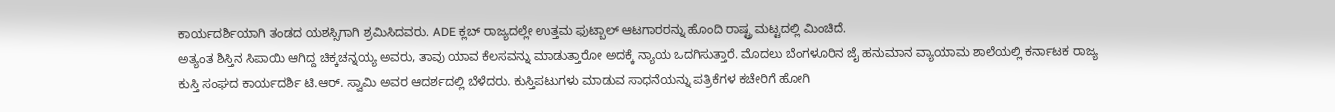ಕಾರ್ಯದರ್ಶಿಯಾಗಿ ತಂಡದ ಯಶಸ್ಸಿಗಾಗಿ ಶ್ರಮಿಸಿದವರು. ADE ಕ್ಲಬ್ ರಾಜ್ಯದಲ್ಲೇ ಉತ್ತಮ ಫುಟ್ಬಾಲ್ ಆಟಗಾರರನ್ನು ಹೊಂದಿ ರಾಷ್ಟ್ರ ಮಟ್ಟದಲ್ಲಿ ಮಿಂಚಿದೆ.
ಅತ್ಯಂತ ಶಿಸ್ತಿನ ಸಿಪಾಯಿ ಆಗಿದ್ದ ಚಿಕ್ಕಚನ್ನಯ್ಯ ಅವರು, ತಾವು ಯಾವ ಕೆಲಸವನ್ನು ಮಾಡುತ್ತಾರೋ ಅದಕ್ಕೆ ನ್ಯಾಯ ಒದಗಿಸುತ್ತಾರೆ. ಮೊದಲು ಬೆಂಗಳೂರಿನ ಜೈ ಹನುಮಾನ ವ್ಯಾಯಾಮ ಶಾಲೆಯಲ್ಲಿ ಕರ್ನಾಟಕ ರಾಜ್ಯ ಕುಸ್ತಿ ಸಂಘದ ಕಾರ್ಯದರ್ಶಿ ಟಿ.ಆರ್. ಸ್ವಾಮಿ ಅವರ ಆದರ್ಶದಲ್ಲಿ ಬೆಳೆದರು. ಕುಸ್ತಿಪಟುಗಳು ಮಾಡುವ ಸಾಧನೆಯನ್ನು ಪತ್ರಿಕೆಗಳ ಕಚೇರಿಗೆ ಹೋಗಿ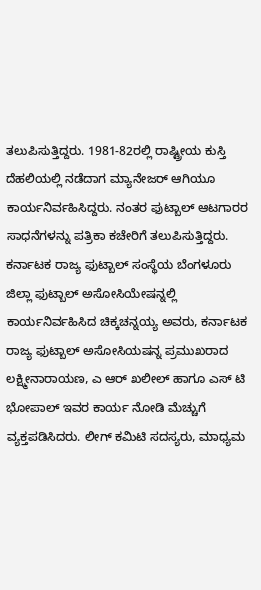ತಲುಪಿಸುತ್ತಿದ್ದರು. 1981-82ರಲ್ಲಿ ರಾಷ್ಟ್ರೀಯ ಕುಸ್ತಿ ದೆಹಲಿಯಲ್ಲಿ ನಡೆದಾಗ ಮ್ಯಾನೇಜರ್ ಆಗಿಯೂ ಕಾರ್ಯನಿರ್ವಹಿಸಿದ್ದರು. ನಂತರ ಫುಟ್ಬಾಲ್ ಆಟಗಾರರ ಸಾಧನೆಗಳನ್ನು ಪತ್ರಿಕಾ ಕಚೇರಿಗೆ ತಲುಪಿಸುತ್ತಿದ್ದರು. ಕರ್ನಾಟಕ ರಾಜ್ಯ ಫುಟ್ಬಾಲ್ ಸಂಸ್ಥೆಯ ಬೆಂಗಳೂರು ಜಿಲ್ಲಾ ಫುಟ್ಬಾಲ್ ಅಸೋಸಿಯೇಷನ್ನಲ್ಲಿ ಕಾರ್ಯನಿರ್ವಹಿಸಿದ ಚಿಕ್ಕಚನ್ನಯ್ಯ ಅವರು, ಕರ್ನಾಟಕ ರಾಜ್ಯ ಫುಟ್ಬಾಲ್ ಅಸೋಸಿಯಷನ್ನ ಪ್ರಮುಖರಾದ ಲಕ್ಷ್ಮೀನಾರಾಯಣ, ಎ ಆರ್ ಖಲೀಲ್ ಹಾಗೂ ಎಸ್ ಟಿ ಭೋಪಾಲ್ ಇವರ ಕಾರ್ಯ ನೋಡಿ ಮೆಚ್ಚುಗೆ ವ್ಯಕ್ತಪಡಿಸಿದರು. ಲೀಗ್ ಕಮಿಟಿ ಸದಸ್ಯರು, ಮಾಧ್ಯಮ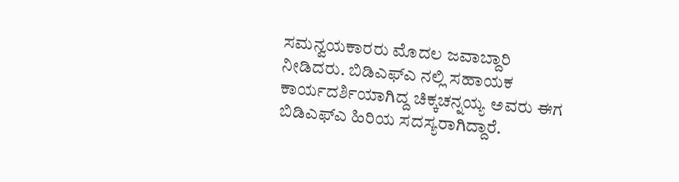ಸಮನ್ವಯಕಾರರು ಮೊದಲ ಜವಾಬ್ದಾರಿ ನೀಡಿದರು. ಬಿಡಿಎಫ್ಎ ನಲ್ಲಿ ಸಹಾಯಕ ಕಾರ್ಯದರ್ಶಿಯಾಗಿದ್ದ ಚಿಕ್ಕಚನ್ನಯ್ಯ ಅವರು ಈಗ ಬಿಡಿಎಫ್ಎ ಹಿರಿಯ ಸದಸ್ಯರಾಗಿದ್ದಾರೆ.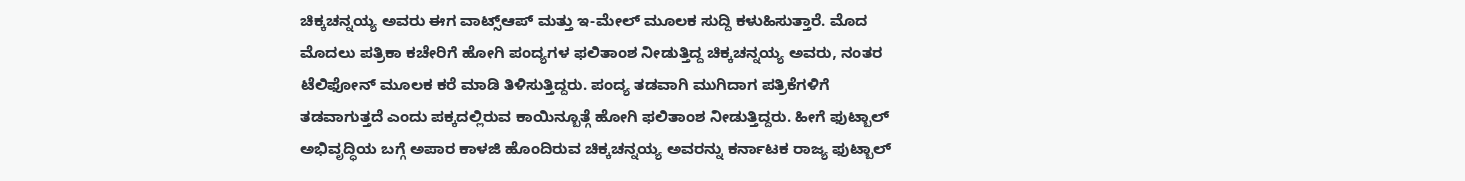ಚಿಕ್ಕಚನ್ನಯ್ಯ ಅವರು ಈಗ ವಾಟ್ಸ್ಆಪ್ ಮತ್ತು ಇ-ಮೇಲ್ ಮೂಲಕ ಸುದ್ದಿ ಕಳುಹಿಸುತ್ತಾರೆ. ಮೊದ ಮೊದಲು ಪತ್ರಿಕಾ ಕಚೇರಿಗೆ ಹೋಗಿ ಪಂದ್ಯಗಳ ಫಲಿತಾಂಶ ನೀಡುತ್ತಿದ್ದ ಚಿಕ್ಕಚನ್ನಯ್ಯ ಅವರು, ನಂತರ ಟೆಲಿಫೋನ್ ಮೂಲಕ ಕರೆ ಮಾಡಿ ತಿಳಿಸುತ್ತಿದ್ದರು. ಪಂದ್ಯ ತಡವಾಗಿ ಮುಗಿದಾಗ ಪತ್ರಿಕೆಗಳಿಗೆ ತಡವಾಗುತ್ತದೆ ಎಂದು ಪಕ್ಕದಲ್ಲಿರುವ ಕಾಯಿನ್ಬೂತ್ಗೆ ಹೋಗಿ ಫಲಿತಾಂಶ ನೀಡುತ್ತಿದ್ದರು. ಹೀಗೆ ಫುಟ್ಬಾಲ್ ಅಭಿವೃದ್ಧಿಯ ಬಗ್ಗೆ ಅಪಾರ ಕಾಳಜಿ ಹೊಂದಿರುವ ಚಿಕ್ಕಚನ್ನಯ್ಯ ಅವರನ್ನು ಕರ್ನಾಟಕ ರಾಜ್ಯ ಫುಟ್ಬಾಲ್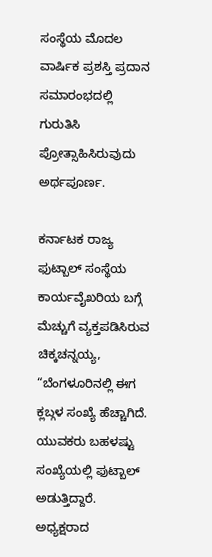ಸಂಸ್ಥೆಯ ಮೊದಲ ವಾರ್ಷಿಕ ಪ್ರಶಸ್ತಿ ಪ್ರದಾನ ಸಮಾರಂಭದಲ್ಲಿ ಗುರುತಿಸಿ ಪ್ರೋತ್ಸಾಹಿಸಿರುವುದು ಅರ್ಥಪೂರ್ಣ.

ಕರ್ನಾಟಕ ರಾಜ್ಯ ಫುಟ್ಬಾಲ್ ಸಂಸ್ಥೆಯ ಕಾರ್ಯವೈಖರಿಯ ಬಗ್ಗೆ ಮೆಚ್ಚುಗೆ ವ್ಯಕ್ತಪಡಿಸಿರುವ ಚಿಕ್ಕಚನ್ನಯ್ಯ, “ಬೆಂಗಳೂರಿನಲ್ಲಿ ಈಗ ಕ್ಲಬ್ಗಳ ಸಂಖ್ಯೆ ಹೆಚ್ಚಾಗಿದೆ. ಯುವಕರು ಬಹಳಷ್ಟು ಸಂಖ್ಯೆಯಲ್ಲಿ ಫುಟ್ಬಾಲ್ ಅಡುತ್ತಿದ್ದಾರೆ. ಅಧ್ಯಕ್ಷರಾದ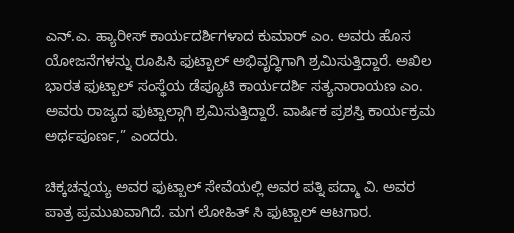ಎನ್.ಎ. ಹ್ಯಾರೀಸ್ ಕಾರ್ಯದರ್ಶಿಗಳಾದ ಕುಮಾರ್ ಎಂ. ಅವರು ಹೊಸ ಯೋಜನೆಗಳನ್ನು ರೂಪಿಸಿ ಫುಟ್ಬಾಲ್ ಅಭಿವೃದ್ಧಿಗಾಗಿ ಶ್ರಮಿಸುತ್ತಿದ್ದಾರೆ. ಅಖಿಲ ಭಾರತ ಫುಟ್ಬಾಲ್ ಸಂಸ್ಥೆಯ ಡೆಪ್ಯೂಟಿ ಕಾರ್ಯದರ್ಶಿ ಸತ್ಯನಾರಾಯಣ ಎಂ. ಅವರು ರಾಜ್ಯದ ಫುಟ್ಬಾಲ್ಗಾಗಿ ಶ್ರಮಿಸುತ್ತಿದ್ದಾರೆ. ವಾರ್ಷಿಕ ಪ್ರಶಸ್ತಿ ಕಾರ್ಯಕ್ರಮ ಅರ್ಥಪೂರ್ಣ,” ಎಂದರು.

ಚಿಕ್ಕಚನ್ನಯ್ಯ ಅವರ ಫುಟ್ಬಾಲ್ ಸೇವೆಯಲ್ಲಿ ಅವರ ಪತ್ನಿ ಪದ್ಮಾ ವಿ. ಅವರ ಪಾತ್ರ ಪ್ರಮುಖವಾಗಿದೆ. ಮಗ ಲೋಹಿತ್ ಸಿ ಫುಟ್ಬಾಲ್ ಆಟಗಾರ.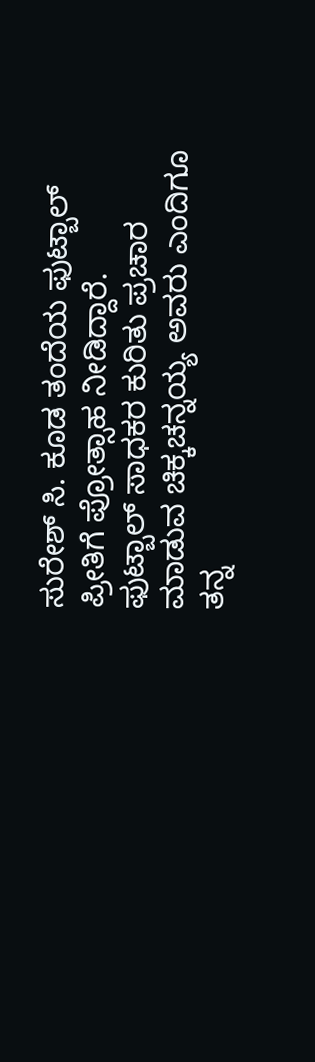ಸುರೇಶ್ ಸಿ. ಕೂಡ ತಂದೆಯ ಫುಟ್ಬಾಲ್ ಪ್ರೀತಿಗೆ ಪ್ರೋತ್ಸಾಹ ನೀಡಿದ್ದಾರೆ.
ಫುಟ್ಬಾಲ್ ಸಾಧಕರ ಕುರಿತು ಪ್ರಚಾರ ಮಾಡುವ ಚಿಕ್ಕಚನ್ನಯ್ಯ ಅವರು ಎಂದಿಗೂ ತನ್ನ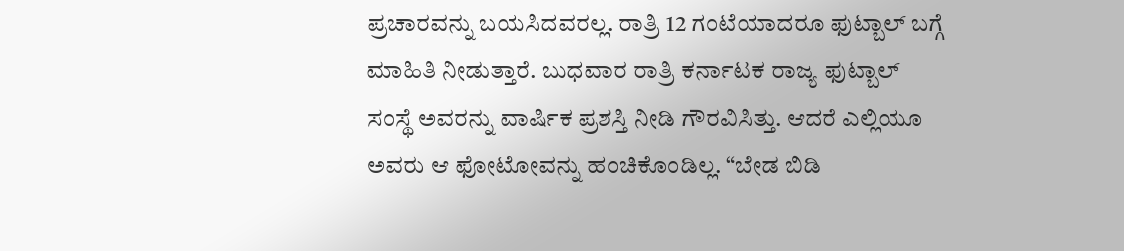ಪ್ರಚಾರವನ್ನು ಬಯಸಿದವರಲ್ಲ. ರಾತ್ರಿ 12 ಗಂಟೆಯಾದರೂ ಫುಟ್ಬಾಲ್ ಬಗ್ಗೆ ಮಾಹಿತಿ ನೀಡುತ್ತಾರೆ. ಬುಧವಾರ ರಾತ್ರಿ ಕರ್ನಾಟಕ ರಾಜ್ಯ ಫುಟ್ಬಾಲ್ ಸಂಸ್ಥೆ ಅವರನ್ನು ವಾರ್ಷಿಕ ಪ್ರಶಸ್ತಿ ನೀಡಿ ಗೌರವಿಸಿತ್ತು. ಆದರೆ ಎಲ್ಲಿಯೂ ಅವರು ಆ ಫೋಟೋವನ್ನು ಹಂಚಿಕೊಂಡಿಲ್ಲ. “ಬೇಡ ಬಿಡಿ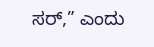ಸರ್,” ಎಂದು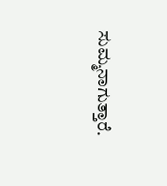ಸುಮ್ಮನಾಗುತ್ತಾರೆ.